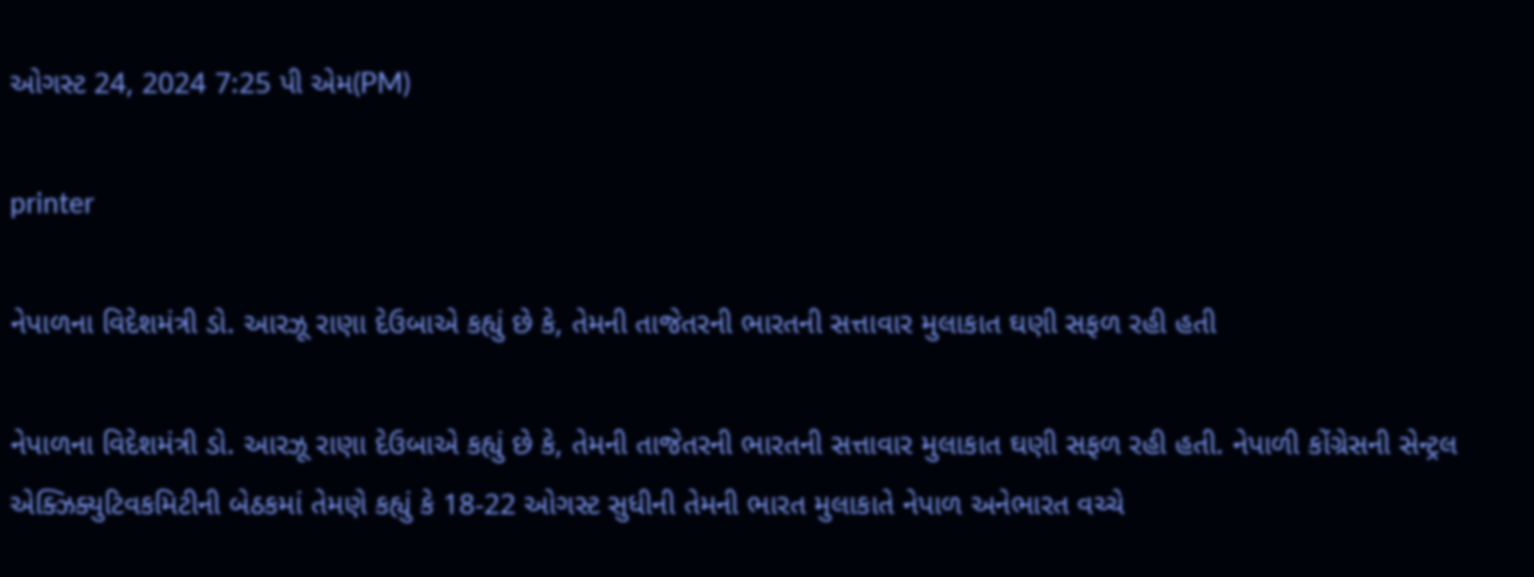ઓગસ્ટ 24, 2024 7:25 પી એમ(PM)

printer

નેપાળના વિદેશમંત્રી ડો. આરઝૂ રાણા દેઉબાએ કહ્યું છે કે, તેમની તાજેતરની ભારતની સત્તાવાર મુલાકાત ઘણી સફળ રહી હતી

નેપાળના વિદેશમંત્રી ડો. આરઝૂ રાણા દેઉબાએ કહ્યું છે કે, તેમની તાજેતરની ભારતની સત્તાવાર મુલાકાત ઘણી સફળ રહી હતી. નેપાળી કોંગ્રેસની સેન્ટ્રલ એક્ઝિક્યુટિવકમિટીની બેઠકમાં તેમણે કહ્યું કે 18-22 ઓગસ્ટ સુધીની તેમની ભારત મુલાકાતે નેપાળ અનેભારત વચ્ચે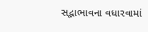સદ્ભાભાવના વધારવામાં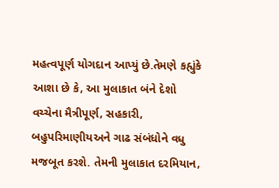મહત્વપૂર્ણ યોગદાન આપ્યું છે.તેમણે કહ્યુંકે આશા છે કે, આ મુલાકાત બંને દેશો વચ્ચેના મૈત્રીપૂર્ણ, સહકારી, બહુપરિમાણીયઅને ગાઢ સંબંધોને વધુ મજબૂત કરશે. તેમની મુલાકાત દરમિયાન,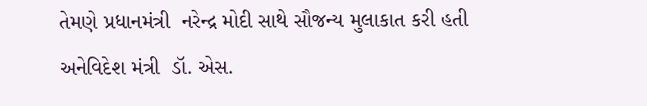તેમણે પ્રધાનમંત્રી  નરેન્દ્ર મોદી સાથે સૌજન્ય મુલાકાત કરી હતી અનેવિદેશ મંત્રી  ડૉ. એસ.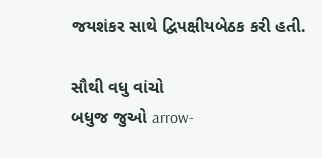જયશંકર સાથે દ્વિપક્ષીયબેઠક કરી હતી.

સૌથી વધુ વાંચો
બધુજ જુઓ arrow-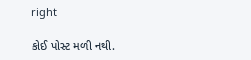right

કોઈ પોસ્ટ મળી નથી.